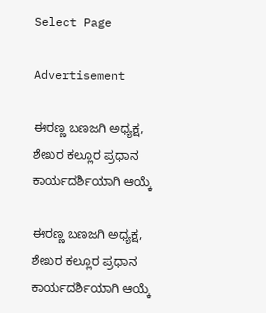Select Page

Advertisement

ಈರಣ್ಣ ಬಣಜಗಿ ಅಧ್ಯಕ್ಷ, ಶೇಖರ ಕಲ್ಲೂರ ಪ್ರಧಾನ ಕಾರ್ಯದರ್ಶಿಯಾಗಿ ಆಯ್ಕೆ

ಈರಣ್ಣ ಬಣಜಗಿ ಅಧ್ಯಕ್ಷ, ಶೇಖರ ಕಲ್ಲೂರ ಪ್ರಧಾನ ಕಾರ್ಯದರ್ಶಿಯಾಗಿ ಆಯ್ಕೆ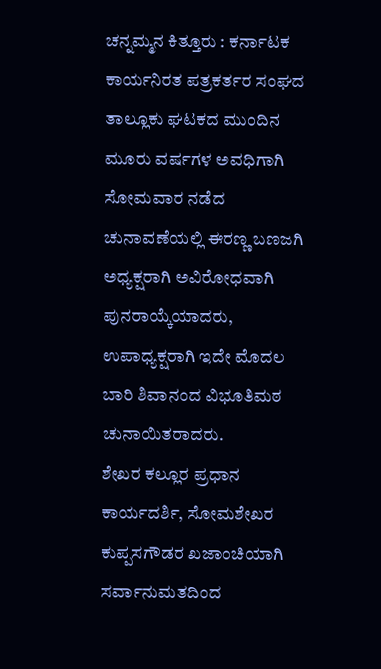ಚನ್ನಮ್ಮನ ಕಿತ್ತೂರು : ಕರ್ನಾಟಕ ಕಾರ್ಯನಿರತ ಪತ್ರಕರ್ತರ ಸಂಘದ ತಾಲ್ಲೂಕು ಘಟಕದ ಮುಂದಿನ ಮೂರು ವರ್ಷಗಳ ಅವಧಿಗಾಗಿ ಸೋಮವಾರ ನಡೆದ ಚುನಾವಣೆಯಲ್ಲಿ ಈರಣ್ಣ ಬಣಜಗಿ ಅಧ್ಯಕ್ಷರಾಗಿ ಅವಿರೋಧವಾಗಿ ಪುನರಾಯ್ಕೆಯಾದರು, ಉಪಾಧ್ಯಕ್ಷರಾಗಿ ಇದೇ ಮೊದಲ ಬಾರಿ ಶಿವಾನಂದ ವಿಭೂತಿಮಠ ಚುನಾಯಿತರಾದರು.
ಶೇಖರ ಕಲ್ಲೂರ ಪ್ರಧಾನ ಕಾರ್ಯದರ್ಶಿ, ಸೋಮಶೇಖರ ಕುಪ್ಪಸಗೌಡರ ಖಜಾಂಚಿಯಾಗಿ ಸರ್ವಾನುಮತದಿಂದ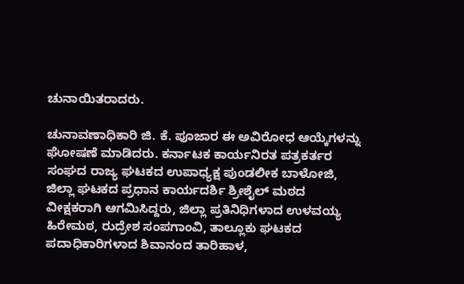ಚುನಾಯಿತರಾದರು.

ಚುನಾವಣಾಧಿಕಾರಿ ಜಿ. ಕೆ. ಪೂಜಾರ ಈ ಅವಿರೋಧ ಆಯ್ಕೆಗಳನ್ನು ಘೋಷಣೆ ಮಾಡಿದರು. ಕರ್ನಾಟಕ ಕಾರ್ಯನಿರತ ಪತ್ರಕರ್ತರ ಸಂಘದ ರಾಜ್ಯ ಘಟಕದ ಉಪಾಧ್ಯಕ್ಷ ಪುಂಡಲೀಕ ಬಾಳೋಜಿ, ಜಿಲ್ಲಾ ಘಟಕದ ಪ್ರಧಾನ ಕಾರ್ಯದರ್ಶಿ ಶ್ರೀಶೈಲ್ ಮಠದ ವೀಕ್ಷಕರಾಗಿ ಆಗಮಿಸಿದ್ದರು, ಜಿಲ್ಲಾ ಪ್ರತಿನಿಧಿಗಳಾದ ಉಳವಯ್ಯ ಹಿರೇಮಠ, ರುದ್ರೇಶ ಸಂಪಗಾಂವಿ, ತಾಲ್ಲೂಕು ಘಟಕದ ಪದಾಧಿಕಾರಿಗಳಾದ ಶಿವಾನಂದ ತಾರಿಹಾಳ,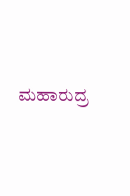ಮಹಾರುದ್ರ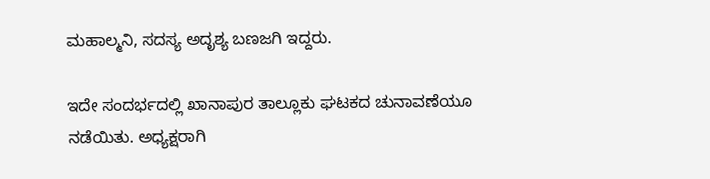ಮಹಾಲ್ಮನಿ, ಸದಸ್ಯ ಅದೃಶ್ಯ ಬಣಜಗಿ ಇದ್ದರು.

ಇದೇ ಸಂದರ್ಭದಲ್ಲಿ ಖಾನಾಪುರ ತಾಲ್ಲೂಕು ಘಟಕದ ಚುನಾವಣೆಯೂ ನಡೆಯಿತು. ಅಧ್ಯಕ್ಷರಾಗಿ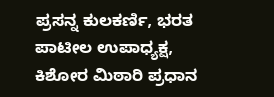ಪ್ರಸನ್ನ ಕುಲಕರ್ಣಿ, ಭರತ ಪಾಟೀಲ ಉಪಾಧ್ಯಕ್ಷ, ಕಿಶೋರ ಮಿಠಾರಿ ಪ್ರಧಾನ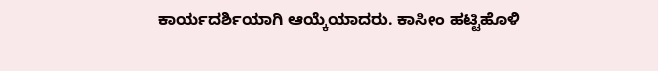ಕಾರ್ಯದರ್ಶಿಯಾಗಿ ಆಯ್ಕೆಯಾದರು. ಕಾಸೀಂ ಹಟ್ಟಿಹೊಳಿ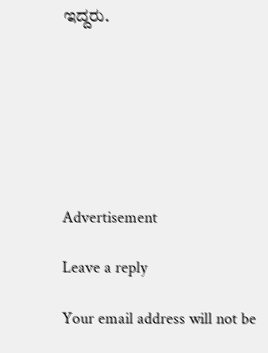ಇದ್ದರು.







Advertisement

Leave a reply

Your email address will not be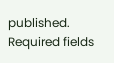published. Required fields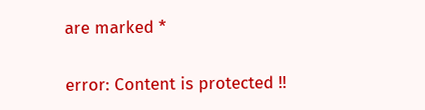are marked *

error: Content is protected !!